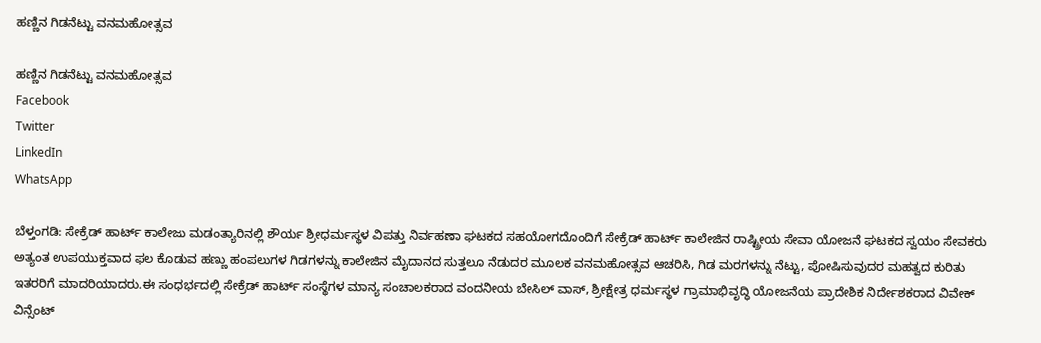ಹಣ್ಣಿನ ಗಿಡನೆಟ್ಟು ವನಮಹೋತ್ಸವ

ಹಣ್ಣಿನ ಗಿಡನೆಟ್ಟು ವನಮಹೋತ್ಸವ
Facebook
Twitter
LinkedIn
WhatsApp

ಬೆಳ್ತಂಗಡಿ: ಸೇಕ್ರೆಡ್ ಹಾರ್ಟ್ ಕಾಲೇಜು ಮಡಂತ್ಯಾರಿನಲ್ಲಿ ಶೌರ್ಯ ಶ್ರೀಧರ್ಮಸ್ಥಳ ವಿಪತ್ತು ನಿರ್ವಹಣಾ ಘಟಕದ ಸಹಯೋಗದೊಂದಿಗೆ ಸೇಕ್ರೆಡ್ ಹಾರ್ಟ್ ಕಾಲೇಜಿನ ರಾಷ್ಟ್ರೀಯ ಸೇವಾ ಯೋಜನೆ ಘಟಕದ ಸ್ವಯಂ ಸೇವಕರು ಅತ್ಯಂತ ಉಪಯುಕ್ತವಾದ ಫಲ ಕೊಡುವ ಹಣ್ಣು ಹಂಪಲುಗಳ ಗಿಡಗಳನ್ನು ಕಾಲೇಜಿನ ಮೈದಾನದ ಸುತ್ತಲೂ ನೆಡುದರ ಮೂಲಕ ವನಮಹೋತ್ಸವ ಆಚರಿಸಿ, ಗಿಡ ಮರಗಳನ್ನು ನೆಟ್ಟು, ಪೋಷಿಸುವುದರ ಮಹತ್ವದ ಕುರಿತು ಇತರರಿಗೆ ಮಾದರಿಯಾದರು.ಈ ಸಂಧರ್ಭದಲ್ಲಿ ಸೇಕ್ರೆಡ್ ಹಾರ್ಟ್ ಸಂಸ್ಥೆಗಳ ಮಾನ್ಯ ಸಂಚಾಲಕರಾದ ವಂದನೀಯ ಬೇಸಿಲ್ ವಾಸ್, ಶ್ರೀಕ್ಷೇತ್ರ ಧರ್ಮಸ್ಥಳ ಗ್ರಾಮಾಭಿವೃದ್ಧಿ ಯೋಜನೆಯ ಪ್ರಾದೇಶಿಕ ನಿರ್ದೇಶಕರಾದ ವಿವೇಕ್ ವಿನ್ಸೆಂಟ್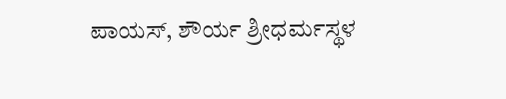ಪಾಯಸ್, ಶೌರ್ಯ ಶ್ರೀಧರ್ಮಸ್ಥಳ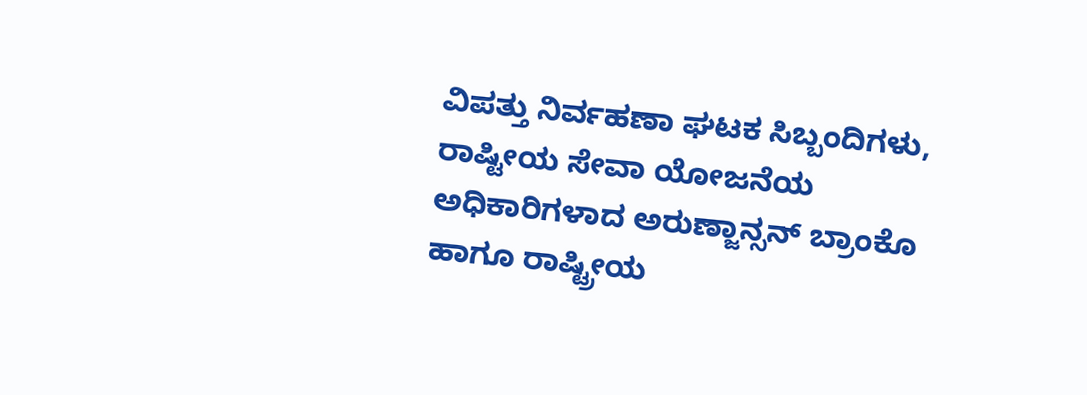ವಿಪತ್ತು ನಿರ್ವಹಣಾ ಘಟಕ ಸಿಬ್ಬಂದಿಗಳು, ರಾಷ್ಟೀಯ ಸೇವಾ ಯೋಜನೆಯ ಅಧಿಕಾರಿಗಳಾದ ಅರುಣ್ಜಾನ್ಸನ್ ಬ್ರಾಂಕೊ ಹಾಗೂ ರಾಷ್ಟ್ರೀಯ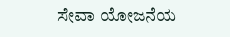ಸೇವಾ ಯೋಜನೆಯ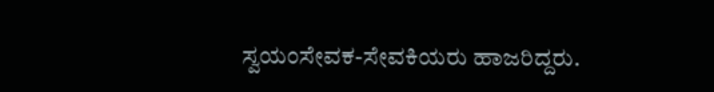ಸ್ವಯಂಸೇವಕ-ಸೇವಕಿಯರು ಹಾಜರಿದ್ದರು.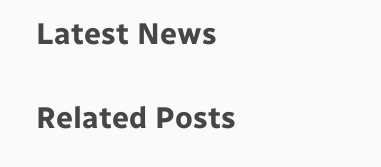Latest News

Related Posts